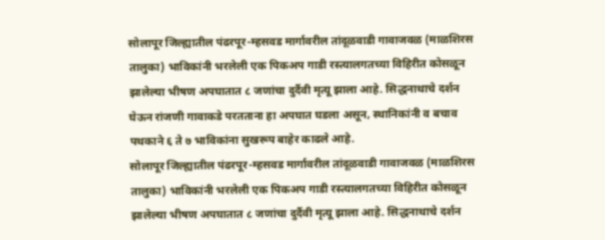सोलापूर जिल्ह्यातील पंढरपूर-म्हसवड मार्गावरील तांदूळवाडी गावाजवळ (माळशिरस तालुका) भाविकांनी भरलेली एक पिकअप गाडी रस्त्यालगतच्या विहिरीत कोसळून झालेल्या भीषण अपघातात ८ जणांचा दुर्दैवी मृत्यू झाला आहे. सिद्धनाथाचे दर्शन घेऊन रांजणी गावाकडे परतताना हा अपघात घडला असून, स्थानिकांनी व बचाव पथकाने ६ ते ७ भाविकांना सुखरूप बाहेर काढले आहे.
सोलापूर जिल्ह्यातील पंढरपूर-म्हसवड मार्गावरील तांदूळवाडी गावाजवळ (माळशिरस तालुका) भाविकांनी भरलेली एक पिकअप गाडी रस्त्यालगतच्या विहिरीत कोसळून झालेल्या भीषण अपघातात ८ जणांचा दुर्दैवी मृत्यू झाला आहे. सिद्धनाथाचे दर्शन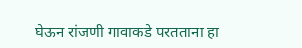घेऊन रांजणी गावाकडे परतताना हा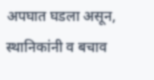अपघात घडला असून, स्थानिकांनी व बचाव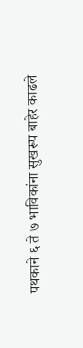पथकाने ६ ते ७ भाविकांना सुखरूप बाहेर काढले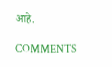आहे.

COMMENTS